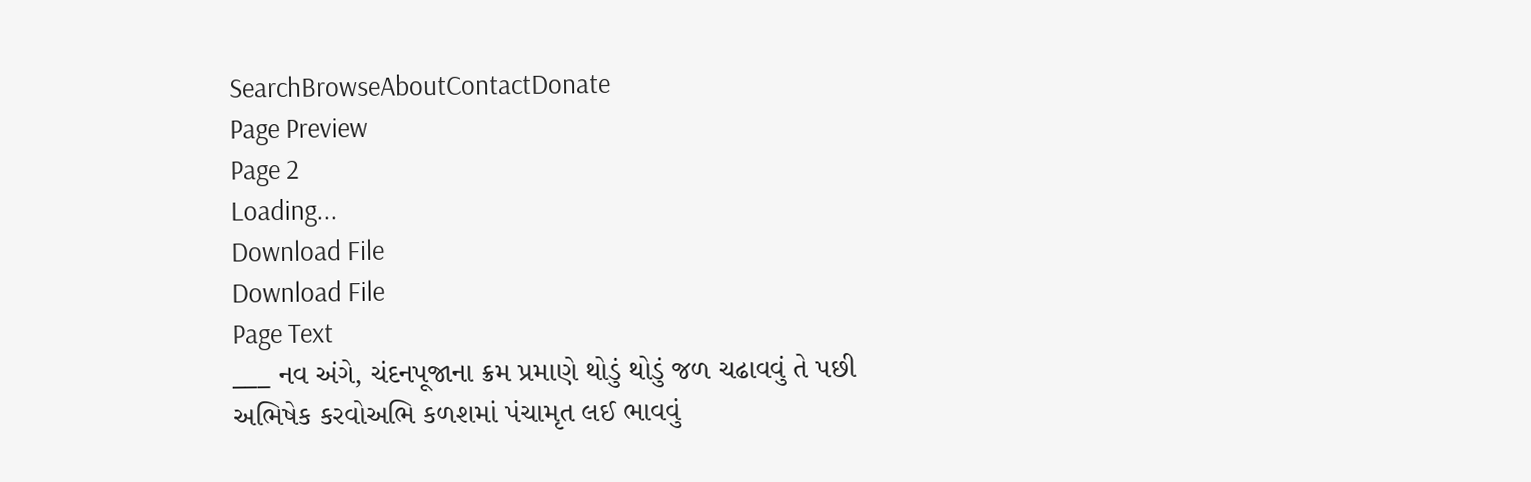SearchBrowseAboutContactDonate
Page Preview
Page 2
Loading...
Download File
Download File
Page Text
___ નવ અંગે, ચંદનપૂજાના ક્રમ પ્રમાણે થોડું થોડું જળ ચઢાવવું તે પછી અભિષેક કરવોઅભિ કળશમાં પંચામૃત લઈ ભાવવું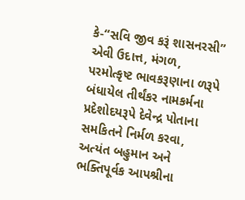કે-“સવિ જીવ કરૂં શાસનરસી” એવી ઉદાત્ત, મંગળ, પરમોત્કૃષ્ટ ભાવકરૂણાના ળરૂપે બંધાયેલ તીર્થંકર નામકર્મના પ્રદેશોદયરૂપે દેવેન્દ્ર પોતાના સમકિતને નિર્મળ કરવા, અત્યંત બહુમાન અને ભક્તિપૂર્વક આપશ્રીના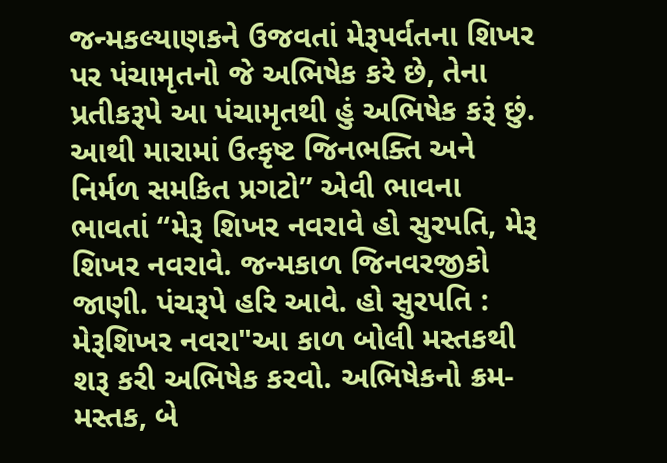જન્મકલ્યાણકને ઉજવતાં મેરૂપર્વતના શિખર પર પંચામૃતનો જે અભિષેક કરે છે, તેના પ્રતીકરૂપે આ પંચામૃતથી હું અભિષેક કરૂં છું. આથી મારામાં ઉત્કૃષ્ટ જિનભક્તિ અને નિર્મળ સમકિત પ્રગટો” એવી ભાવના ભાવતાં “મેરૂ શિખર નવરાવે હો સુરપતિ, મેરૂ શિખર નવરાવે. જન્મકાળ જિનવરજીકો જાણી. પંચરૂપે હરિ આવે. હો સુરપતિ : મેરૂશિખર નવરા"આ કાળ બોલી મસ્તકથી શરૂ કરી અભિષેક કરવો. અભિષેકનો ક્રમ-મસ્તક, બે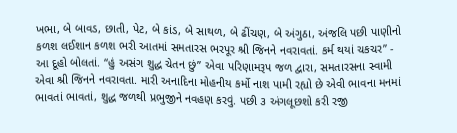ખભા, બે બાવડ, છાતી, પેટ, બે કાંડ, બે સાથળ, બે ઢીંચણ, બે અંગુઠા, અંજલિ પછી પાણીનો કળશ લઈશાન કળશ ભરી આતમાં સમતારસ ભરપૂર શ્રી જિનને નવરાવતાં. કર્મ થયાં ચકચર” - આ દૂહો બોલતાં. “હું અસંગ શુદ્ધ ચેતન છું” એવા પરિણામરૂપ જળ દ્વારા, સમતારસના સ્વામી એવા શ્રી જિનને નવરાવતા. મારી અનાદિના મોહનીય કર્મો નાશ પામી રહ્યો છે એવી ભાવના મનમાં ભાવતાં ભાવતાં, શુદ્ધ જળથી પ્રભુજીને નવહણ કરવું. પછી ૩ અંગલૂછશો કરી રજી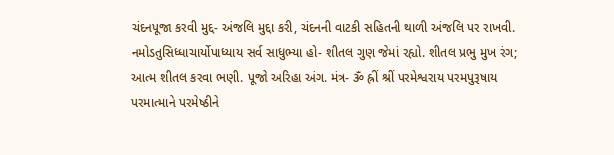ચંદનપૂજા કરવી મુદ્દ- અંજલિ મુદ્દા કરી, ચંદનની વાટકી સહિતની થાળી અંજલિ પર રાખવી. નમોડતુસિધ્ધાચાર્યોપાધ્યાય સર્વ સાધુભ્યા હો- શીતલ ગુણ જેમાં રહ્યો. શીતલ પ્રભુ મુખ રંગ; આત્મ શીતલ કરવા ભણી. પૂજો અરિહા અંગ. મંત્ર- ૐ હ્રીં શ્રીં પરમેશ્વરાય પરમપુરૂષાય પરમાત્માને પરમેષ્ઠીને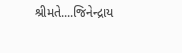શ્રીમતે....જિનેન્દ્રાય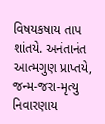વિષયકષાય તાપ શાંતયે. અનંતાનંત આત્મગુણ પ્રાપ્તયે, જન્મ-જરા-મૃત્યુ નિવારણાય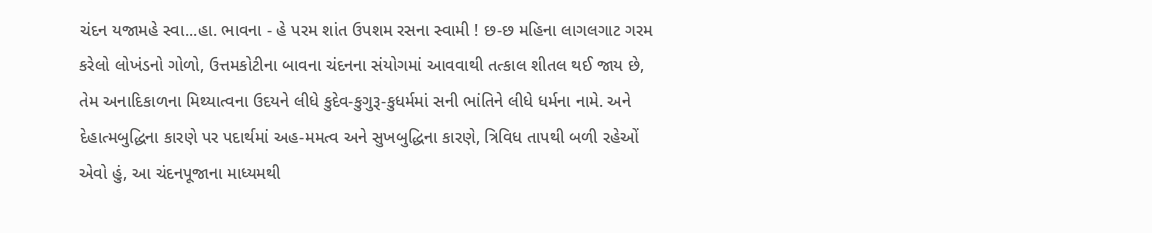ચંદન યજામહે સ્વા...હા. ભાવના - હે પરમ શાંત ઉપશમ રસના સ્વામી ! છ-છ મહિના લાગલગાટ ગરમ કરેલો લોખંડનો ગોળો, ઉત્તમકોટીના બાવના ચંદનના સંયોગમાં આવવાથી તત્કાલ શીતલ થઈ જાય છે, તેમ અનાદિકાળના મિથ્યાત્વના ઉદયને લીધે કુદેવ-કુગુરૂ-કુધર્મમાં સની ભાંતિને લીધે ધર્મના નામે. અને દેહાત્મબુદ્ધિના કારણે પર પદાર્થમાં અહ-મમત્વ અને સુખબુદ્ધિના કારણે, ત્રિવિધ તાપથી બળી રહેઓં એવો હું, આ ચંદનપૂજાના માધ્યમથી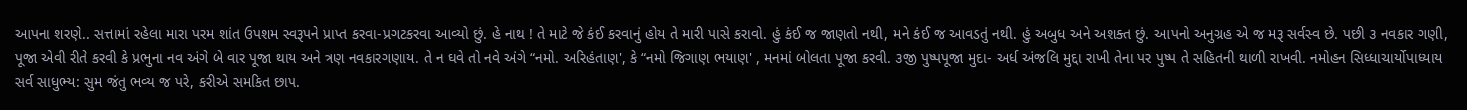આપના શરણે.. સત્તામાં રહેલા મારા પરમ શાંત ઉપશમ સ્વરૂપને પ્રાપ્ત કરવા-પ્રગટકરવા આવ્યો છું. હે નાથ ! તે માટે જે કંઈ કરવાનું હોય તે મારી પાસે કરાવો. હું કંઈ જ જાણતો નથી, મને કંઈ જ આવડતું નથી. હું અબુધ અને અશક્ત છું. આપનો અનુગ્રહ એ જ મરૂ સર્વસ્વ છે. પછી ૩ નવકાર ગણી, પૂજા એવી રીતે કરવી કે પ્રભુના નવ અંગે બે વાર પૂજા થાય અને ત્રણ નવકારગણાય. તે ન ઘવે તો નવે અંગે “નમો. અરિહંતાણ', કે “નમો જિગાણ ભયાણ' , મનમાં બોલતા પૂજા કરવી. ૩જી પુષ્પપૂજા મુદા- અર્ધ અંજલિ મુદ્દા રાખી તેના પર પુષ્પ તે સહિતની થાળી રાખવી. નમોહન સિધ્ધાચાર્યોપાધ્યાય સર્વ સાધુભ્ય: સુમ જંતુ ભવ્ય જ પરે, કરીએ સમકિત છાપ.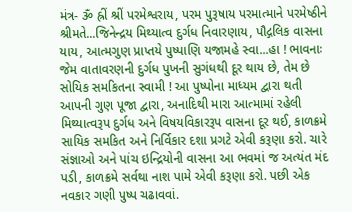મંત્ર- ૐ હ્રીં શ્રીં પરમેશ્વરાય, પરમ પુરૂષાય પરમાત્માને પરમેષ્ઠીને શ્રીમતે...જિનેન્દ્રય મિથ્યાત્વ દુર્ગધ નિવારણાય, પૌદ્ગલિક વાસના યાય, આત્મગુણ પ્રાપ્તયે પુષ્પાણિ યજામહે સ્વા...હા ! ભાવનાઃ જેમ વાતાવરણની દુર્ગધ પુખની સુગંધથી દૂર થાય છે, તેમ છે સોયિક સમકિતના સ્વામી ! આ પુષ્પોના માધ્યમ દ્વારા થતી આપની ગુણ પૂજા દ્વારા, અનાદિથી મારા આત્મામાં રહેલી મિથ્યાત્વરૂપ દુર્ગધ અને વિષયવિકારરૂપ વાસના દૂર થઈ, કાળક્રમે સાયિક સમકિત અને નિર્વિકાર દશા પ્રગટે એવી કરૂણા કરો. ચારે સંજ્ઞાઓ અને પાંચ ઇન્દ્રિયોની વાસના આ ભવમાં જ અત્યંત મંદ પડી, કાળક્રમે સર્વથા નાશ પામે એવી કરૂણા કરો. પછી એક નવકાર ગણી પુષ્પ ચઢાવવાં.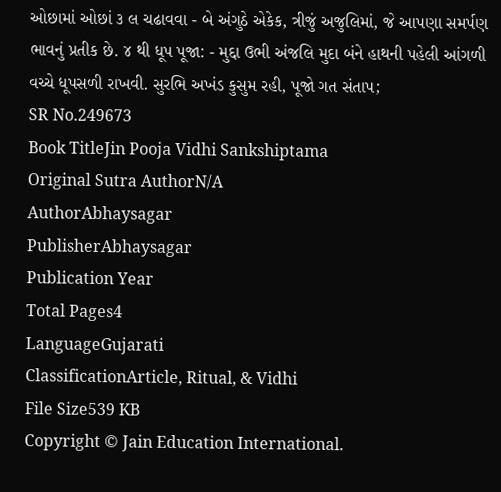ઓછામાં ઓછાં ૩ લ ચઢાવવા - બે અંગુઠે એકેક, ત્રીજું અજુલિમાં, જે આપણા સમર્પણ ભાવનું પ્રતીક છે. ૪ થી ધૂપ પૂજા: - મુદ્દા ઉભી અંજલિ મુદા બંને હાથની પહેલી આંગળી વચ્ચે ધૂપસળી રાખવી. સુરભિ અખંડ કુસુમ રહી, પૂજો ગત સંતાપ;
SR No.249673
Book TitleJin Pooja Vidhi Sankshiptama
Original Sutra AuthorN/A
AuthorAbhaysagar
PublisherAbhaysagar
Publication Year
Total Pages4
LanguageGujarati
ClassificationArticle, Ritual, & Vidhi
File Size539 KB
Copyright © Jain Education International.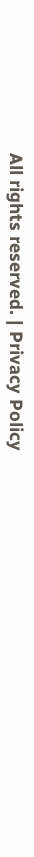All rights reserved. | Privacy Policy